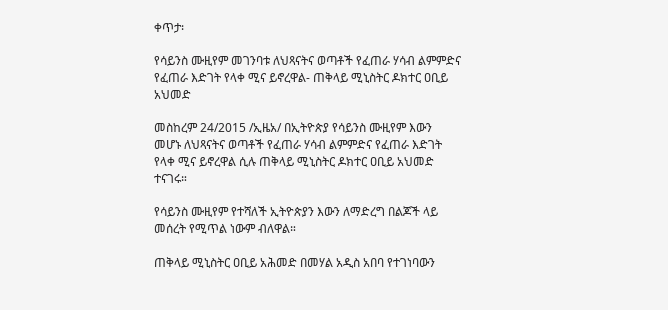ቀጥታ፡

የሳይንስ ሙዚየም መገንባቱ ለህጻናትና ወጣቶች የፈጠራ ሃሳብ ልምምድና የፈጠራ እድገት የላቀ ሚና ይኖረዋል- ጠቅላይ ሚኒስትር ዶክተር ዐቢይ አህመድ

መስከረም 24/2015 /ኢዜአ/ በኢትዮጵያ የሳይንስ ሙዚየም እውን መሆኑ ለህጻናትና ወጣቶች የፈጠራ ሃሳብ ልምምድና የፈጠራ እድገት የላቀ ሚና ይኖረዋል ሲሉ ጠቅላይ ሚኒስትር ዶክተር ዐቢይ አህመድ ተናገሩ።

የሳይንስ ሙዚየም የተሻለች ኢትዮጵያን እውን ለማድረግ በልጆች ላይ መሰረት የሚጥል ነውም ብለዋል።

ጠቅላይ ሚኒስትር ዐቢይ አሕመድ በመሃል አዲስ አበባ የተገነባውን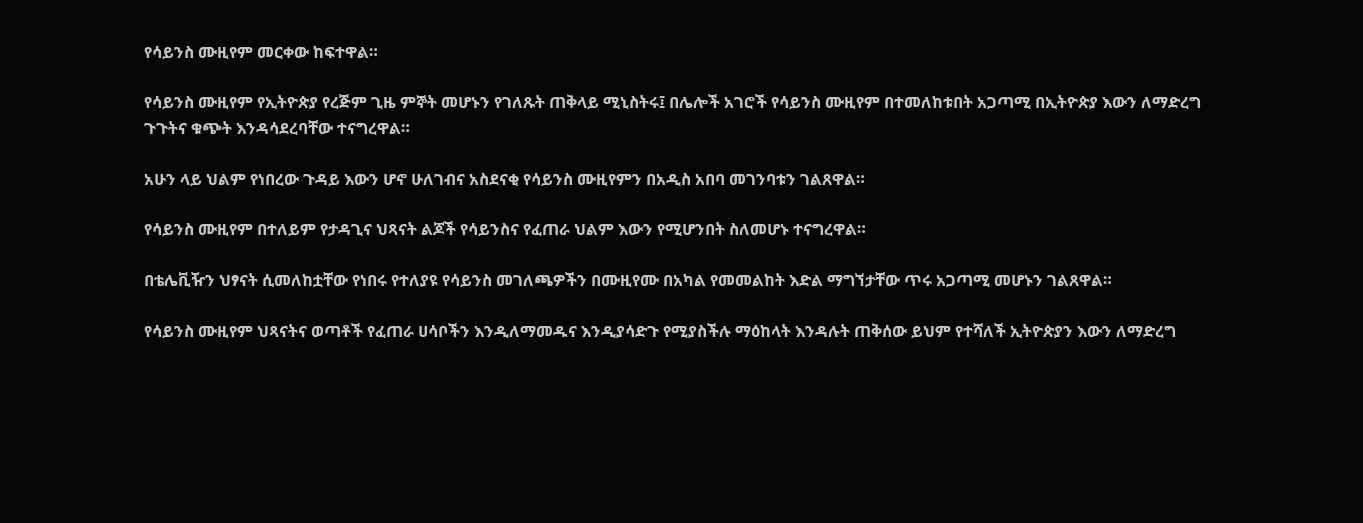የሳይንስ ሙዚየም መርቀው ከፍተዋል።

የሳይንስ ሙዚየም የኢትዮጵያ የረጅም ጊዜ ምኞት መሆኑን የገለጹት ጠቅላይ ሚኒስትሩ፤ በሌሎች አገሮች የሳይንስ ሙዚየም በተመለከቱበት አጋጣሚ በኢትዮጵያ እውን ለማድረግ ጉጉትና ቁጭት እንዳሳደረባቸው ተናግረዋል።

አሁን ላይ ህልም የነበረው ጉዳይ እውን ሆኖ ሁለገብና አስደናቂ የሳይንስ ሙዚየምን በአዲስ አበባ መገንባቱን ገልጸዋል።

የሳይንስ ሙዚየም በተለይም የታዳጊና ህጻናት ልጆች የሳይንስና የፈጠራ ህልም እውን የሚሆንበት ስለመሆኑ ተናግረዋል።

በቴሌቪዥን ህፃናት ሲመለከቷቸው የነበሩ የተለያዩ የሳይንስ መገለጫዎችን በሙዚየሙ በአካል የመመልከት እድል ማግኘታቸው ጥሩ አጋጣሚ መሆኑን ገልጸዋል።

የሳይንስ ሙዚየም ህጻናትና ወጣቶች የፈጠራ ሀሳቦችን እንዲለማመዱና እንዲያሳድጉ የሚያስችሉ ማዕከላት እንዳሉት ጠቅሰው ይህም የተሻለች ኢትዮጵያን እውን ለማድረግ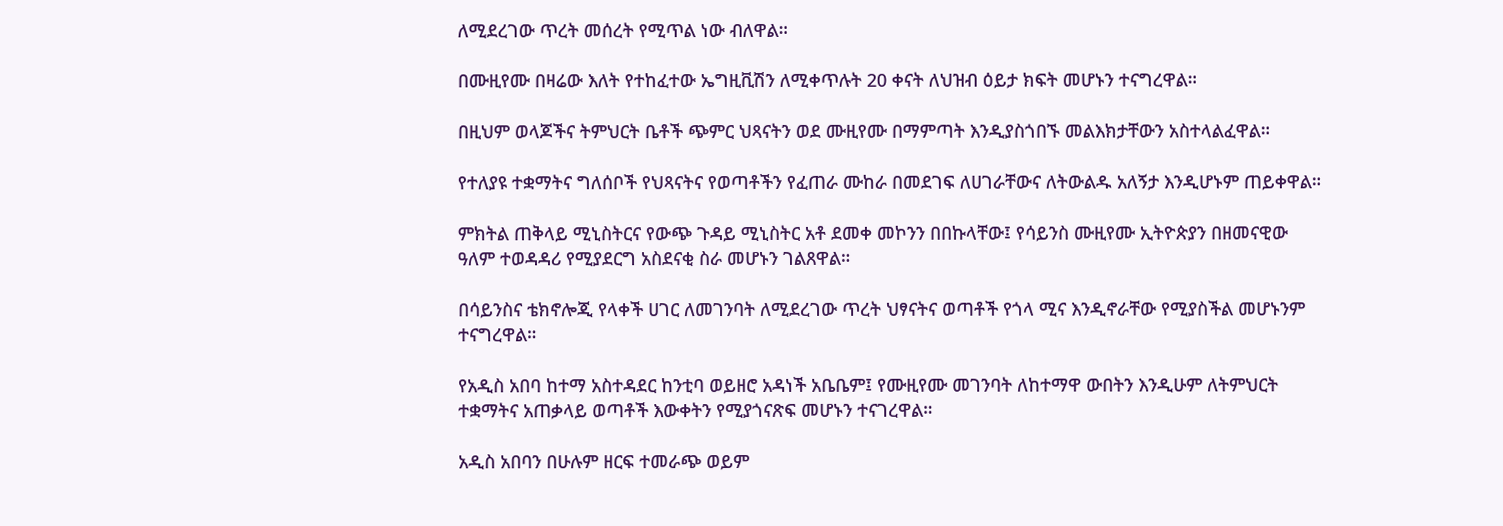ለሚደረገው ጥረት መሰረት የሚጥል ነው ብለዋል።

በሙዚየሙ በዛሬው እለት የተከፈተው ኤግዚቪሽን ለሚቀጥሉት 20 ቀናት ለህዝብ ዕይታ ክፍት መሆኑን ተናግረዋል።

በዚህም ወላጆችና ትምህርት ቤቶች ጭምር ህጻናትን ወደ ሙዚየሙ በማምጣት እንዲያስጎበኙ መልእክታቸውን አስተላልፈዋል።

የተለያዩ ተቋማትና ግለሰቦች የህጻናትና የወጣቶችን የፈጠራ ሙከራ በመደገፍ ለሀገራቸውና ለትውልዱ አለኝታ እንዲሆኑም ጠይቀዋል።

ምክትል ጠቅላይ ሚኒስትርና የውጭ ጉዳይ ሚኒስትር አቶ ደመቀ መኮንን በበኩላቸው፤ የሳይንስ ሙዚየሙ ኢትዮጵያን በዘመናዊው ዓለም ተወዳዳሪ የሚያደርግ አስደናቂ ስራ መሆኑን ገልጸዋል።

በሳይንስና ቴክኖሎጂ የላቀች ሀገር ለመገንባት ለሚደረገው ጥረት ህፃናትና ወጣቶች የጎላ ሚና እንዲኖራቸው የሚያስችል መሆኑንም ተናግረዋል።

የአዲስ አበባ ከተማ አስተዳደር ከንቲባ ወይዘሮ አዳነች አቤቤም፤ የሙዚየሙ መገንባት ለከተማዋ ውበትን እንዲሁም ለትምህርት ተቋማትና አጠቃላይ ወጣቶች እውቀትን የሚያጎናጽፍ መሆኑን ተናገረዋል።

አዲስ አበባን በሁሉም ዘርፍ ተመራጭ ወይም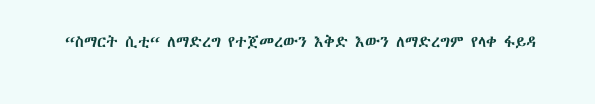“ስማርት ሲቲ“ ለማድረግ የተጀመረውን እቅድ እውን ለማድረግም የላቀ ፋይዳ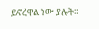ይኖረዋል ነው ያሉት።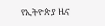የኢትዮጵያ ዜና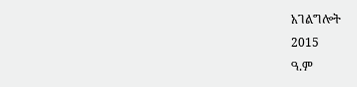አገልግሎት
2015
ዓ.ም